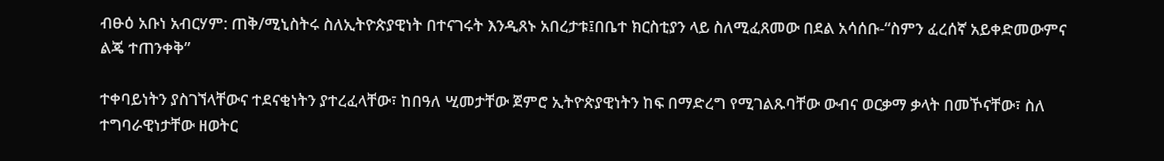ብፁዕ አቡነ አብርሃም: ጠቅ/ሚኒስትሩ ስለኢትዮጵያዊነት በተናገሩት እንዲጸኑ አበረታቱ፤በቤተ ክርስቲያን ላይ ስለሚፈጸመው በደል አሳሰቡ-“ስምን ፈረሰኛ አይቀድመውምና ልጄ ተጠንቀቅ”

ተቀባይነትን ያስገኘላቸውና ተደናቂነትን ያተረፈላቸው፣ ከበዓለ ሢመታቸው ጀምሮ ኢትዮጵያዊነትን ከፍ በማድረግ የሚገልጹባቸው ውብና ወርቃማ ቃላት በመኾናቸው፣ ስለ ተግባራዊነታቸው ዘወትር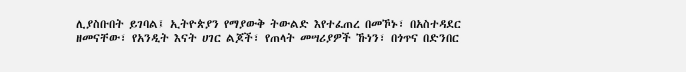ሊያስቡበት ይገባል፤ ኢትዮጵያን የማያውቅ ትውልድ እየተፈጠረ በመኾኑ፣ በአስተዳደር ዘመናቸው፣ የአንዲት እናት ሀገር ልጆች፣ የጠላት መሣሪያዎች ኹነን፣ በጎጥና በድንበር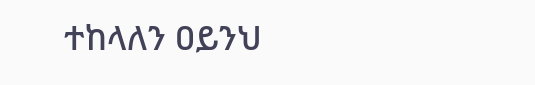ተከላለን ዐይንህ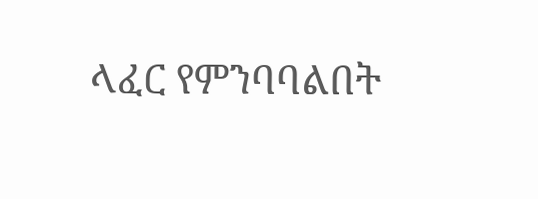ላፈር የምንባባልበት